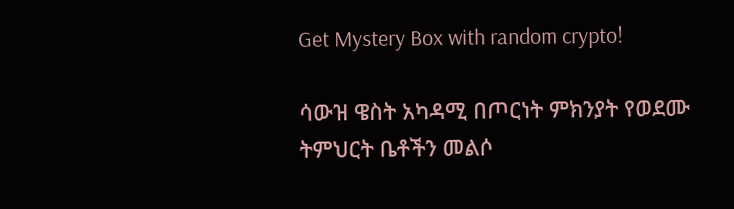Get Mystery Box with random crypto!

ሳውዝ ዌስት አካዳሚ በጦርነት ምክንያት የወደሙ ትምህርት ቤቶችን መልሶ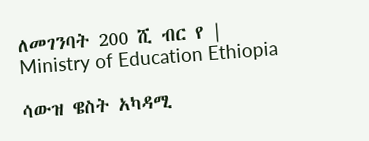ለመገንባት 200 ሺ ብር የ | Ministry of Education Ethiopia

ሳውዝ ዌስት አካዳሚ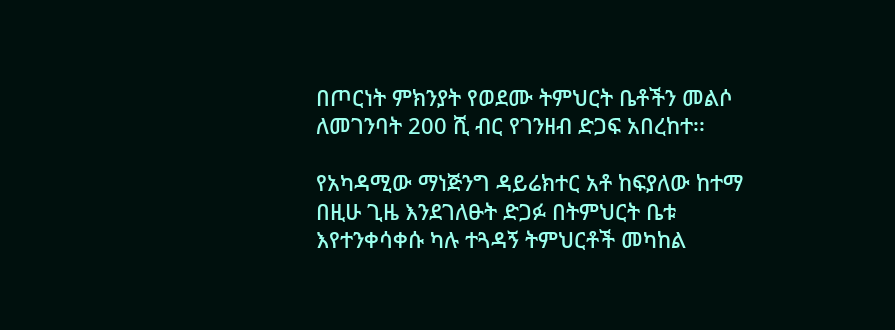በጦርነት ምክንያት የወደሙ ትምህርት ቤቶችን መልሶ ለመገንባት 200 ሺ ብር የገንዘብ ድጋፍ አበረከተ፡፡

የአካዳሚው ማነጅንግ ዳይሬክተር አቶ ከፍያለው ከተማ በዚሁ ጊዜ እንደገለፁት ድጋፉ በትምህርት ቤቱ እየተንቀሳቀሱ ካሉ ተጓዳኝ ትምህርቶች መካከል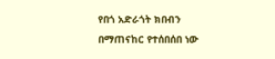የበጎ አድራጎት ክበብን በማጠናከር የተሰበሰበ ነው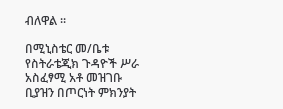ብለዋል ፡፡

በሚኒስቴር መ/ቤቱ የስትራቴጂክ ጉዳዮች ሥራ አስፈፃሚ አቶ መዝገቡ ቢያዝን በጦርነት ምክንያት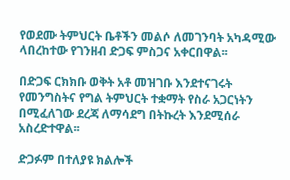የወደሙ ትምህርት ቤቶችን መልሶ ለመገንባት አካዳሚው ላበረከተው የገንዘብ ድጋፍ ምስጋና አቀርበዋል፡፡

በድጋፍ ርክክቡ ወቅት አቶ መዝገቡ እንደተናገሩት የመንግስትና የግል ትምህርት ተቋማት የስራ አጋርነትን በሚፈለገው ደረጃ ለማሳደግ በትኩረት እንደሚሰራ አስረድተዋል፡፡

ድጋፉም በተለያዩ ክልሎች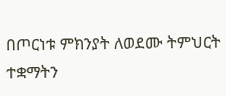በጦርነቱ ምክንያት ለወደሙ ትምህርት ተቋማትን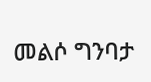መልሶ ግንባታ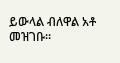ይውላል ብለዋል አቶ መዝገቡ፡፡